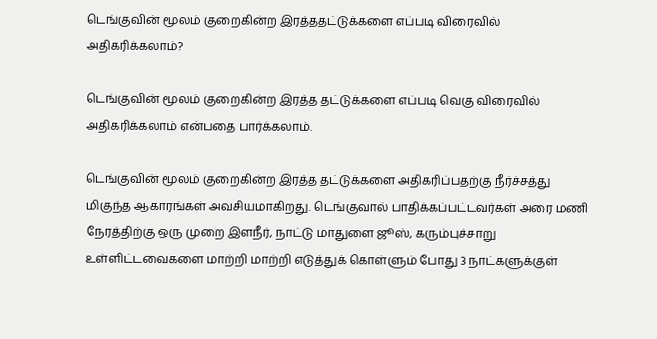டெங்குவின் மூலம் குறைகின்ற இரத்ததட்டுக்களை எப்படி விரைவில் அதிகரிக்கலாம்?

டெங்குவின் மூலம் குறைகின்ற இரத்த தட்டுக்களை எப்படி வெகு விரைவில் அதிகரிக்கலாம் என்பதை பார்க்கலாம்.

டெங்குவின் மூலம் குறைகின்ற இரத்த தட்டுக்களை அதிகரிப்பதற்கு நீர்ச்சத்து மிகுந்த ஆகாரங்கள் அவசியமாகிறது. டெங்குவால் பாதிக்கப்பட்டவர்கள் அரை மணி நேரத்திற்கு ஒரு முறை இளநீர், நாட்டு மாதுளை ஜூஸ், கரும்புச்சாறு உள்ளிட்டவைகளை மாற்றி மாற்றி எடுத்துக் கொள்ளும் போது 3 நாட்களுக்குள்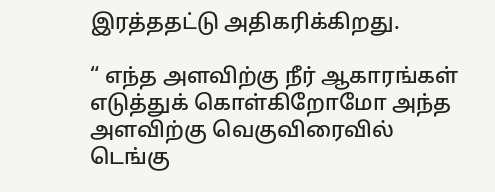இரத்ததட்டு அதிகரிக்கிறது.

“ எந்த அளவிற்கு நீர் ஆகாரங்கள் எடுத்துக் கொள்கிறோமோ அந்த அளவிற்கு வெகுவிரைவில் டெங்கு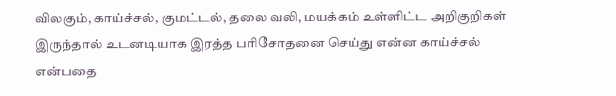விலகும், காய்ச்சல், குமட்டல், தலை வலி, மயக்கம் உள்ளிட்ட அறிகுறிகள் இருந்தால் உடனடியாக இரத்த பரிசோதனை செய்து என்ன காய்ச்சல் என்பதை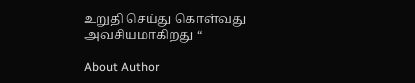உறுதி செய்து கொள்வது அவசியமாகிறது “

About Author